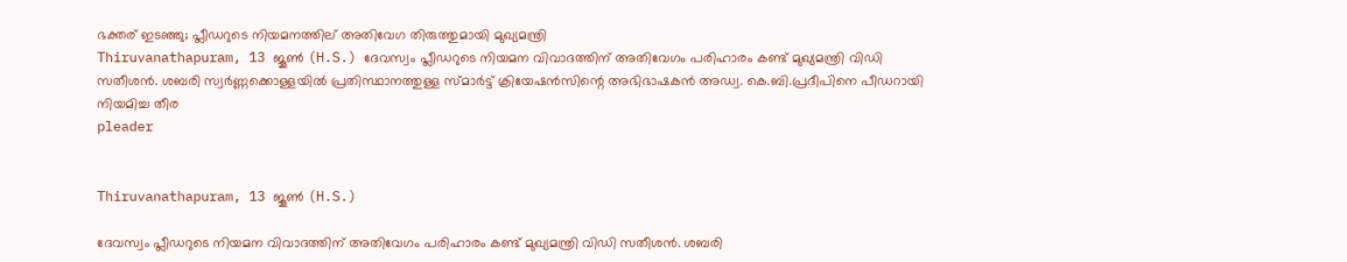ഭക്തര് ഇടഞ്ഞു; പ്ലീഡറുടെ നിയമനത്തില് അതിവേഗ തിരുത്തുമായി മുഖ്യമന്ത്രി
Thiruvanathapuram, 13 ജൂണ്‍ (H.S.) ദേവസ്വം പ്ലീഡറുടെ നിയമന വിവാദത്തിന് അതിവേഗം പരിഹാരം കണ്ട് മുഖ്യമന്ത്രി വിഡി സതീശന്‍. ശബരി സ്വര്‍ണ്ണക്കൊള്ളയില്‍ പ്രതിസ്ഥാനത്തുള്ള സ്മാര്‍ട്ട് ക്രിയേഷന്‍സിന്റെ അഭിഭാഷകന്‍ അഡ്വ. കെ.ബി.പ്രദീപിനെ പീഡറായി നിയമിച്ച തീര
pleader


Thiruvanathapuram, 13 ജൂണ്‍ (H.S.)

ദേവസ്വം പ്ലീഡറുടെ നിയമന വിവാദത്തിന് അതിവേഗം പരിഹാരം കണ്ട് മുഖ്യമന്ത്രി വിഡി സതീശന്‍. ശബരി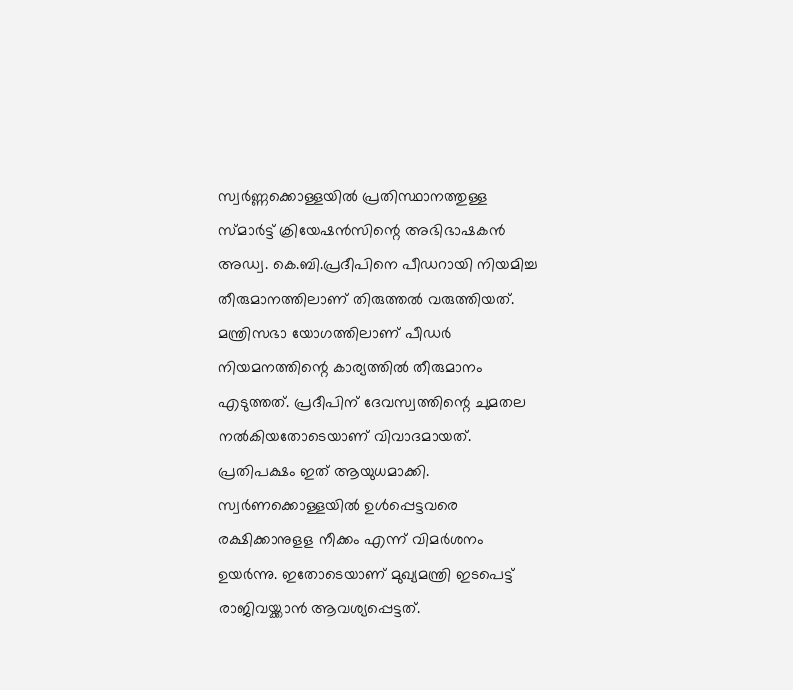സ്വര്‍ണ്ണക്കൊള്ളയില്‍ പ്രതിസ്ഥാനത്തുള്ള സ്മാര്‍ട്ട് ക്രിയേഷന്‍സിന്റെ അഭിഭാഷകന്‍ അഡ്വ. കെ.ബി.പ്രദീപിനെ പീഡറായി നിയമിച്ച തീരുമാനത്തിലാണ് തിരുത്തല്‍ വരുത്തിയത്. മന്ത്രിസഭാ യോഗത്തിലാണ് പീഡര്‍ നിയമനത്തിന്റെ കാര്യത്തില്‍ തീരുമാനം എടുത്തത്. പ്രദീപിന് ദേവസ്വത്തിന്റെ ചുമതല നല്‍കിയതോടെയാണ് വിവാദമായത്. പ്രതിപക്ഷം ഇത് ആയുധമാക്കി. സ്വര്‍ണക്കൊള്ളയില്‍ ഉള്‍പ്പെട്ടവരെ രക്ഷിക്കാനുളള നീക്കം എന്ന് വിമര്‍ശനം ഉയര്‍ന്നു. ഇതോടെയാണ് മുഖ്യമന്ത്രി ഇടപെട്ട് രാജിവയ്ക്കാന്‍ ആവശ്യപ്പെട്ടത്.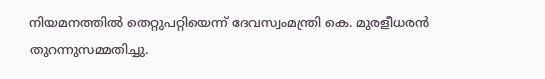നിയമനത്തില്‍ തെറ്റുപറ്റിയെന്ന് ദേവസ്വംമന്ത്രി കെ. മുരളീധരന്‍ തുറന്നുസമ്മതിച്ചു.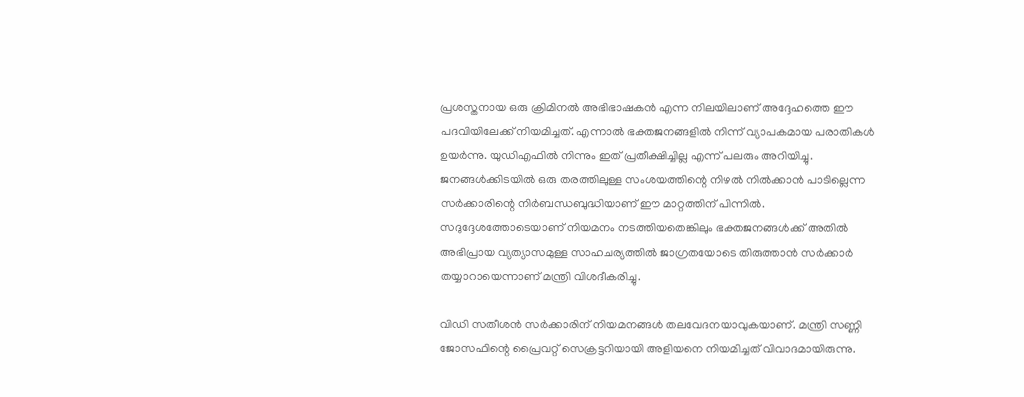പ്രശസ്തനായ ഒരു ക്രിമിനല്‍ അഭിഭാഷകന്‍ എന്ന നിലയിലാണ് അദ്ദേഹത്തെ ഈ പദവിയിലേക്ക് നിയമിച്ചത്. എന്നാല്‍ ഭക്തജനങ്ങളില്‍ നിന്ന് വ്യാപകമായ പരാതികള്‍ ഉയര്‍ന്നു. യുഡിഎഫില്‍ നിന്നും ഇത് പ്രതീക്ഷിച്ചില്ല എന്ന് പലരും അറിയിച്ചു. ജനങ്ങള്‍ക്കിടയില്‍ ഒരു തരത്തിലുള്ള സംശയത്തിന്റെ നിഴല്‍ നില്‍ക്കാന്‍ പാടില്ലെന്ന സര്‍ക്കാരിന്റെ നിര്‍ബന്ധബുദ്ധിയാണ് ഈ മാറ്റത്തിന് പിന്നില്‍. സദുദ്ദേശത്തോടെയാണ് നിയമനം നടത്തിയതെങ്കിലും ഭക്തജനങ്ങള്‍ക്ക് അതില്‍ അഭിപ്രായ വ്യത്യാസമുള്ള സാഹചര്യത്തില്‍ ജാഗ്രതയോടെ തിരുത്താന്‍ സര്‍ക്കാര്‍ തയ്യാറായെന്നാണ് മന്ത്രി വിശദീകരിച്ചു.

വിഡി സതീശന്‍ സര്‍ക്കാരിന് നിയമനങ്ങള്‍ തലവേദനയാവുകയാണ്. മന്ത്രി സണ്ണി ജോസഫിന്റെ പ്രൈവറ്റ് സെക്രട്ടറിയായി അളിയനെ നിയമിച്ചത് വിവാദമായിരുന്നു.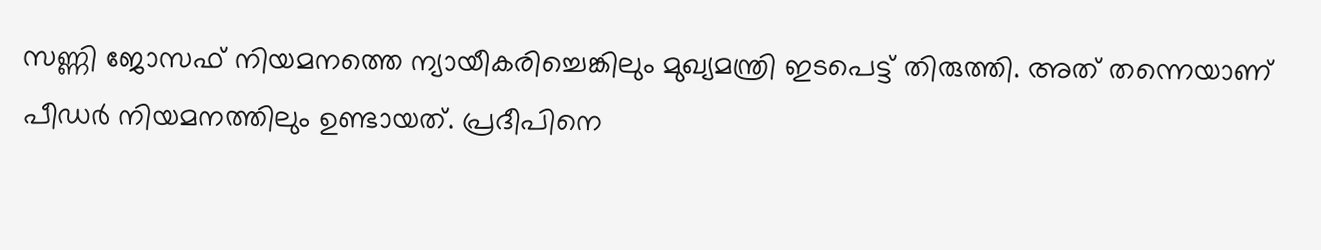സണ്ണി ജോസഫ് നിയമനത്തെ ന്യായീകരിച്ചെങ്കിലും മുഖ്യമന്ത്രി ഇടപെട്ട് തിരുത്തി. അത് തന്നെയാണ് പീഡര്‍ നിയമനത്തിലും ഉണ്ടായത്. പ്രദീപിനെ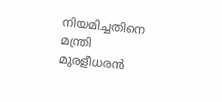നിയമിച്ചതിനെ മന്ത്രി മുരളീധരന്‍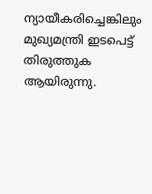ന്യായീകരിച്ചെങ്കിലും മുഖ്യമന്ത്രി ഇടപെട്ട് തിരുത്തുക ആയിരുന്നു.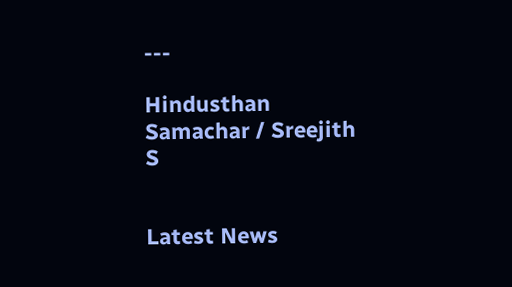---

Hindusthan Samachar / Sreejith S


Latest News